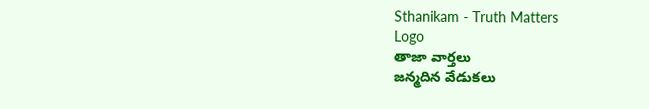Sthanikam - Truth Matters
Logo
తాజా వార్తలు
జన్మదిన వేడుకలు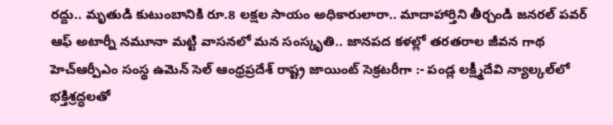రద్దు.. మృతుడి కుటుంబానికి రూ.8 లక్షల సాయం అధికారులారా.. మాదాహార్తిని తీర్చండి జనరల్ పవర్ ఆఫ్ అటార్నీ నమూనా మట్టి వాసనలో మన సంస్కృతి.. జానపద కళల్లో తరతరాల జీవన గాథ హెచ్ఆర్పీఎం సంస్థ ఉమెన్ సెల్ ఆంధ్రప్రదేశ్ రాష్ట్ర జాయింట్ సెక్రటరీగా :- పండ్ల లక్ష్మీదేవి న్యాల్కల్‌లో భక్తిశ్రద్ధలతో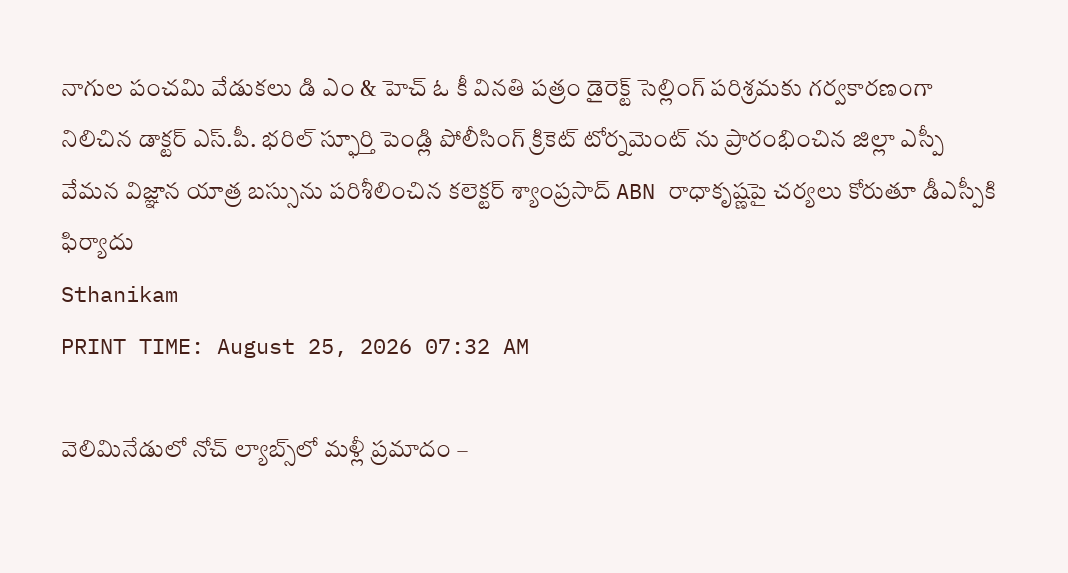నాగుల పంచమి వేడుకలు డి ఎం & హెచ్ ఓ కీ వినతి పత్రం డైరెక్ట్ సెల్లింగ్ పరిశ్రమకు గర్వకారణంగా నిలిచిన డాక్టర్ ఎస్.పీ. భరిల్ స్ఫూర్తి పెండ్లి పోలీసింగ్ క్రికెట్ టోర్నమెంట్ ను ప్రారంభించిన జిల్లా ఎస్పీ వేమన విజ్ఞాన యాత్ర బస్సును పరిశీలించిన కలెక్టర్ శ్యాంప్రసాద్ ABN రాధాకృష్ణపై చర్యలు కోరుతూ డీఎస్పీకి ఫిర్యాదు
Sthanikam
PRINT TIME: August 25, 2026 07:32 AM

వెలిమినేడులో నోచ్ ల్యాబ్స్‌లో మళ్లీ ప్రమాదం –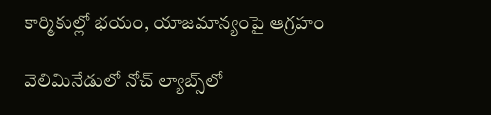కార్మికుల్లో భయం, యాజమాన్యంపై ఆగ్రహం

వెలిమినేడులో నోచ్ ల్యాబ్స్‌లో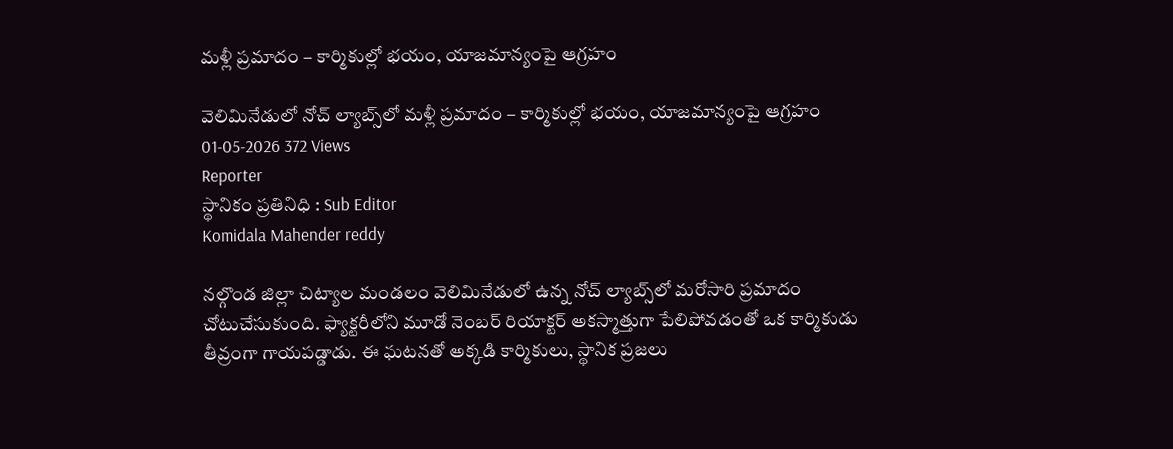మళ్లీ ప్రమాదం – కార్మికుల్లో భయం, యాజమాన్యంపై ఆగ్రహం

వెలిమినేడులో నోచ్ ల్యాబ్స్‌లో మళ్లీ ప్రమాదం – కార్మికుల్లో భయం, యాజమాన్యంపై ఆగ్రహం
01-05-2026 372 Views
Reporter
స్థానికం ప్రతినిధి : Sub Editor
Komidala Mahender reddy

నల్గొండ జిల్లా చిట్యాల మండలం వెలిమినేడులో ఉన్న నోచ్ ల్యాబ్స్‌లో మరోసారి ప్రమాదం చోటుచేసుకుంది. ఫ్యాక్టరీలోని మూడో నెంబర్ రియాక్టర్ అకస్మాత్తుగా పేలిపోవడంతో ఒక కార్మికుడు తీవ్రంగా గాయపడ్డాడు. ఈ ఘటనతో అక్కడి కార్మికులు, స్థానిక ప్రజలు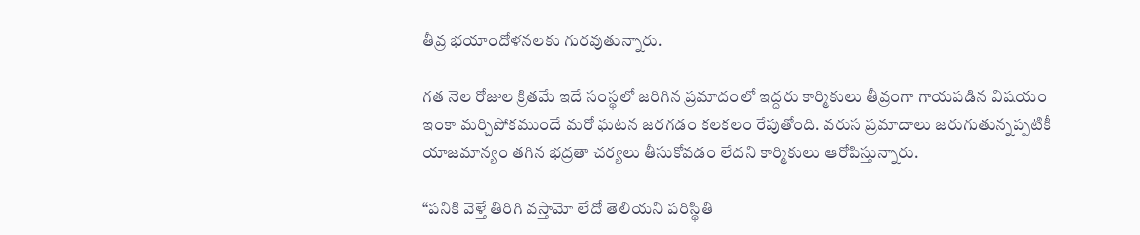తీవ్ర భయాందోళనలకు గురవుతున్నారు.

గత నెల రోజుల క్రితమే ఇదే సంస్థలో జరిగిన ప్రమాదంలో ఇద్దరు కార్మికులు తీవ్రంగా గాయపడిన విషయం ఇంకా మర్చిపోకముందే మరో ఘటన జరగడం కలకలం రేపుతోంది. వరుస ప్రమాదాలు జరుగుతున్నప్పటికీ యాజమాన్యం తగిన భద్రతా చర్యలు తీసుకోవడం లేదని కార్మికులు ఆరోపిస్తున్నారు.

“పనికి వెళ్తే తిరిగి వస్తామో లేదో తెలియని పరిస్థితి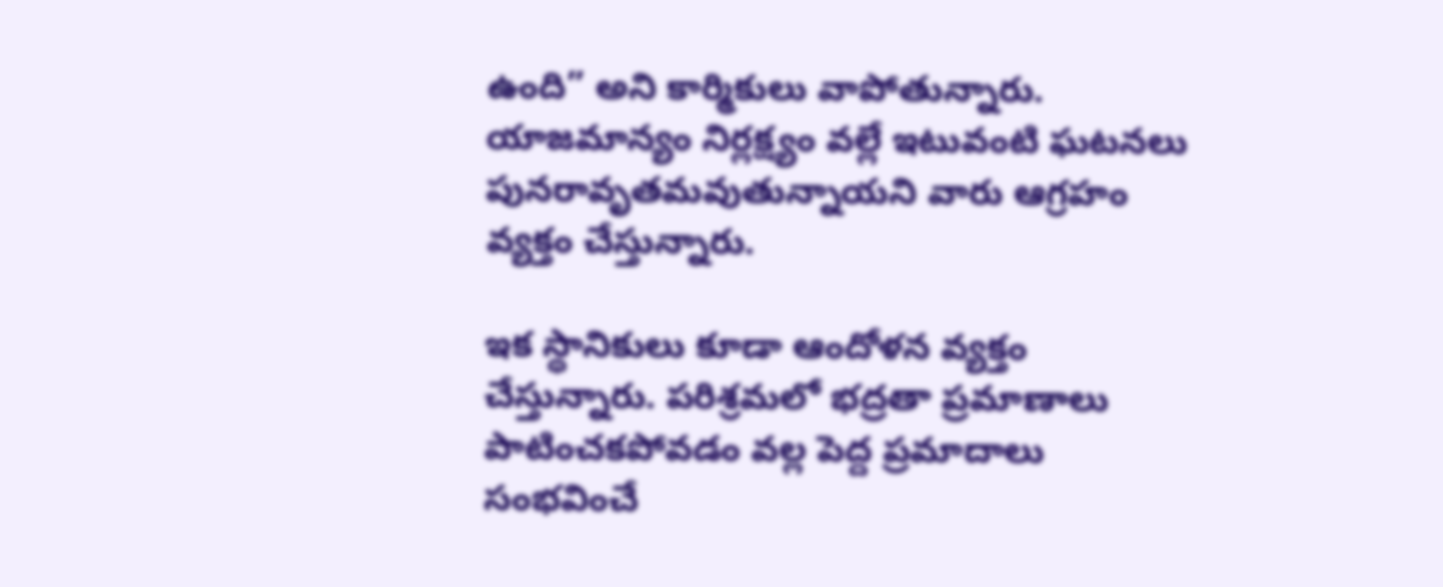ఉంది” అని కార్మికులు వాపోతున్నారు. యాజమాన్యం నిర్లక్ష్యం వల్లే ఇటువంటి ఘటనలు పునరావృతమవుతున్నాయని వారు ఆగ్రహం వ్యక్తం చేస్తున్నారు.

ఇక స్థానికులు కూడా ఆందోళన వ్యక్తం చేస్తున్నారు. పరిశ్రమలో భద్రతా ప్రమాణాలు పాటించకపోవడం వల్ల పెద్ద ప్రమాదాలు సంభవించే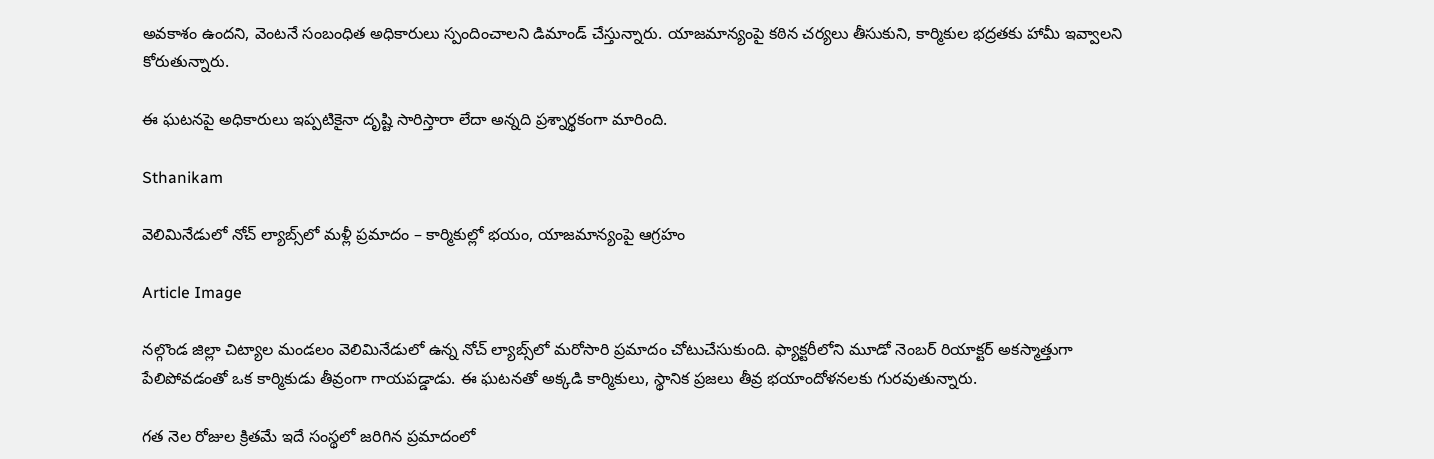అవకాశం ఉందని, వెంటనే సంబంధిత అధికారులు స్పందించాలని డిమాండ్ చేస్తున్నారు. యాజమాన్యంపై కఠిన చర్యలు తీసుకుని, కార్మికుల భద్రతకు హామీ ఇవ్వాలని కోరుతున్నారు.

ఈ ఘటనపై అధికారులు ఇప్పటికైనా దృష్టి సారిస్తారా లేదా అన్నది ప్రశ్నార్థకంగా మారింది.

Sthanikam

వెలిమినేడులో నోచ్ ల్యాబ్స్‌లో మళ్లీ ప్రమాదం – కార్మికుల్లో భయం, యాజమాన్యంపై ఆగ్రహం

Article Image

నల్గొండ జిల్లా చిట్యాల మండలం వెలిమినేడులో ఉన్న నోచ్ ల్యాబ్స్‌లో మరోసారి ప్రమాదం చోటుచేసుకుంది. ఫ్యాక్టరీలోని మూడో నెంబర్ రియాక్టర్ అకస్మాత్తుగా పేలిపోవడంతో ఒక కార్మికుడు తీవ్రంగా గాయపడ్డాడు. ఈ ఘటనతో అక్కడి కార్మికులు, స్థానిక ప్రజలు తీవ్ర భయాందోళనలకు గురవుతున్నారు.

గత నెల రోజుల క్రితమే ఇదే సంస్థలో జరిగిన ప్రమాదంలో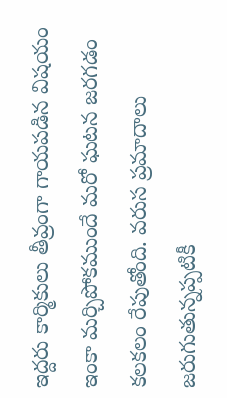ఇద్దరు కార్మికులు తీవ్రంగా గాయపడిన విషయం ఇంకా మర్చిపోకముందే మరో ఘటన జరగడం కలకలం రేపుతోంది. వరుస ప్రమాదాలు జరుగుతున్నప్పటికీ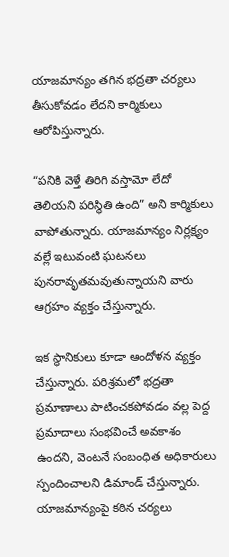యాజమాన్యం తగిన భద్రతా చర్యలు తీసుకోవడం లేదని కార్మికులు ఆరోపిస్తున్నారు.

“పనికి వెళ్తే తిరిగి వస్తామో లేదో తెలియని పరిస్థితి ఉంది” అని కార్మికులు వాపోతున్నారు. యాజమాన్యం నిర్లక్ష్యం వల్లే ఇటువంటి ఘటనలు పునరావృతమవుతున్నాయని వారు ఆగ్రహం వ్యక్తం చేస్తున్నారు.

ఇక స్థానికులు కూడా ఆందోళన వ్యక్తం చేస్తున్నారు. పరిశ్రమలో భద్రతా ప్రమాణాలు పాటించకపోవడం వల్ల పెద్ద ప్రమాదాలు సంభవించే అవకాశం ఉందని, వెంటనే సంబంధిత అధికారులు స్పందించాలని డిమాండ్ చేస్తున్నారు. యాజమాన్యంపై కఠిన చర్యలు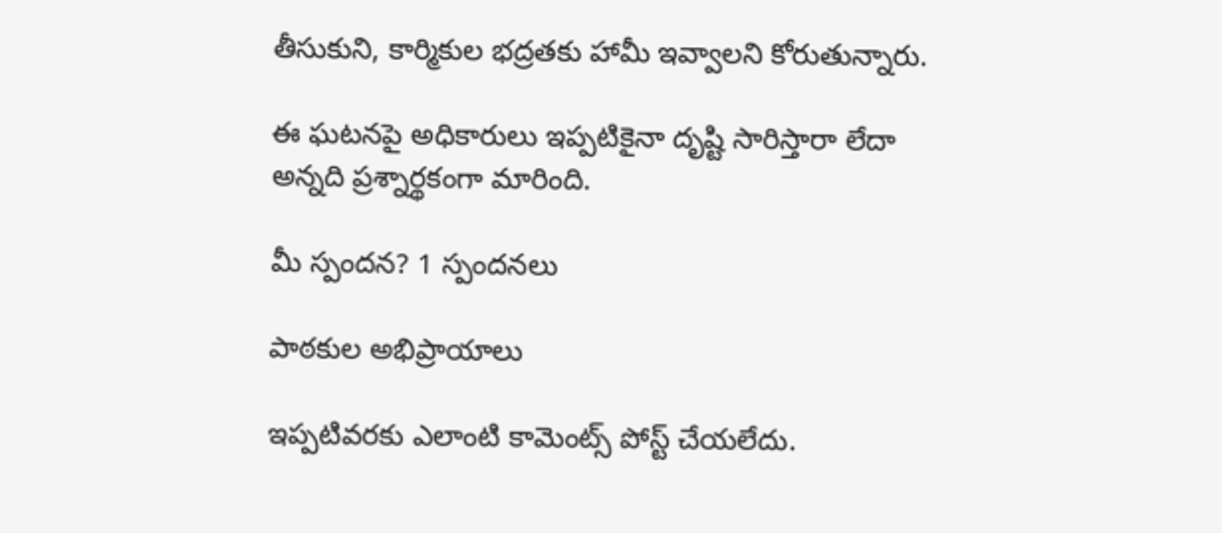తీసుకుని, కార్మికుల భద్రతకు హామీ ఇవ్వాలని కోరుతున్నారు.

ఈ ఘటనపై అధికారులు ఇప్పటికైనా దృష్టి సారిస్తారా లేదా అన్నది ప్రశ్నార్థకంగా మారింది.

మీ స్పందన? 1 స్పందనలు

పాఠకుల అభిప్రాయాలు

ఇప్పటివరకు ఎలాంటి కామెంట్స్ పోస్ట్ చేయలేదు.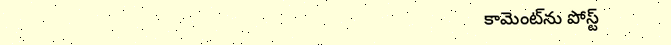కామెంట్‌ను పోస్ట్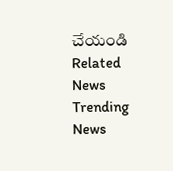చేయండి
Related News
Trending News